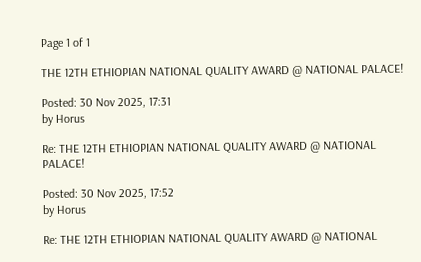Page 1 of 1

THE 12TH ETHIOPIAN NATIONAL QUALITY AWARD @ NATIONAL PALACE!

Posted: 30 Nov 2025, 17:31
by Horus

Re: THE 12TH ETHIOPIAN NATIONAL QUALITY AWARD @ NATIONAL PALACE!

Posted: 30 Nov 2025, 17:52
by Horus

Re: THE 12TH ETHIOPIAN NATIONAL QUALITY AWARD @ NATIONAL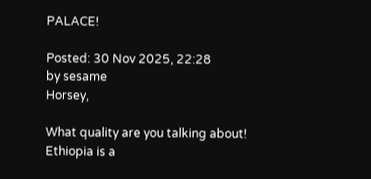PALACE!

Posted: 30 Nov 2025, 22:28
by sesame
Horsey,

What quality are you talking about! Ethiopia is a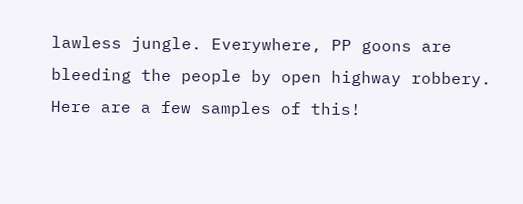lawless jungle. Everywhere, PP goons are bleeding the people by open highway robbery. Here are a few samples of this!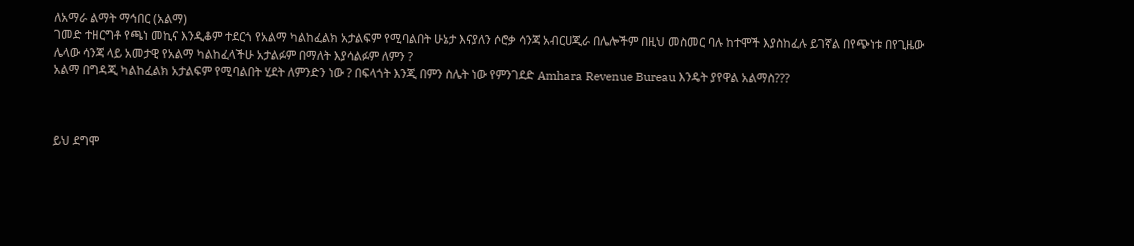ለአማራ ልማት ማኅበር (አልማ)
ገመድ ተዘርግቶ የጫነ መኪና እንዲቆም ተደርጎ የአልማ ካልከፈልክ አታልፍም የሚባልበት ሁኔታ እናያለን ሶሮቃ ሳንጃ አብርሀጂራ በሌሎችም በዚህ መስመር ባሉ ከተሞች እያስከፈሉ ይገኛል በየጭነቱ በየጊዜው
ሌላው ሳንጃ ላይ አመታዊ የአልማ ካልከፈላችሁ አታልፉም በማለት እያሳልፉም ለምን ?
አልማ በግዳጂ ካልከፈልክ አታልፍም የሚባልበት ሂደት ለምንድን ነው ? በፍላጎት እንጂ በምን ስሌት ነው የምንገደድ Amhara Revenue Bureau እንዴት ያየዋል አልማስ???



ይህ ደግሞ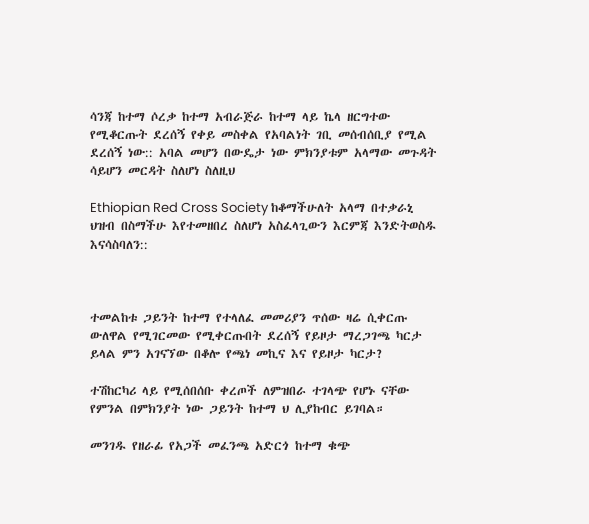ሳንጃ ከተማ ሶረቃ ከተማ አብራጅራ ከተማ ላይ ኬላ ዘርግተው የሚቆርጡት ደረሰኝ የቀይ መስቀል የአባልነት ገቢ መሰብሰቢያ የሚል ደረሰኝ ነው:: አባል መሆን በውዴታ ነው ምክንያቱም አላማው መጉዳት ሳይሆን መርዳት ስለሆነ ስለዚህ

Ethiopian Red Cross Society ከቆማችሁለት አላማ በተቃራኒ ህዝብ በስማችሁ እየተመዘበረ ስለሆነ አስፈላጊውን እርምጃ እንድትወስዱ እናሳስባለን::



ተመልከቱ ጋይንት ከተማ የተላለፈ መመሪያን ጥሰው ዛሬ ሲቀርጡ ውለዋል የሚገርመው የሚቀርጡበት ደረሰኝ የይዞታ ማረጋገጫ ካርታ ይላል ምን አገናኘው በቆሎ የጫነ መኪና እና የይዞታ ካርታ?

ተሽከርካሪ ላይ የሚሰበሰቡ ቀረጦች ለምዝበራ ተገላጭ የሆኑ ናቸው የምንል በምክንያት ነው ጋይንት ከተማ ህ ሊያከብር ይገባል።

መንገዱ የዘራፊ የአጋች መፈንጫ አድርጎ ከተማ ቁጭ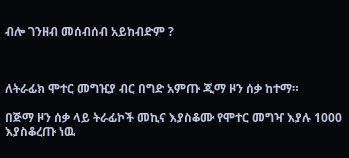ብሎ ገንዘብ መሰብሰብ አይከብድም ?



ለትራፊክ ሞተር መግዢያ ብር በግድ አምጡ ጂማ ዞን ሰቃ ከተማ።

በጅማ ዞን ሰቃ ላይ ትራፊኮች መኪና እያስቆሙ የሞተር መግዣ እያሉ 1000 እያስቆረጡ ነዉ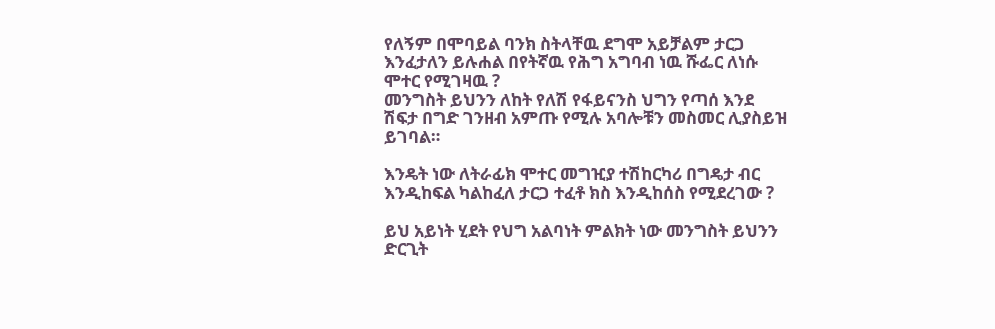የለኝም በሞባይል ባንክ ስትላቸዉ ደግሞ አይቻልም ታርጋ እንፈታለን ይሉሐል በየትኛዉ የሕግ አግባብ ነዉ ሹፌር ለነሱ ሞተር የሚገዛዉ ?
መንግስት ይህንን ለከት የለሽ የፋይናንስ ህግን የጣሰ እንደ ሽፍታ በግድ ገንዘብ አምጡ የሚሉ አባሎቹን መስመር ሊያስይዝ ይገባል።

እንዴት ነው ለትራፊክ ሞተር መግዢያ ተሽከርካሪ በግዴታ ብር እንዲከፍል ካልከፈለ ታርጋ ተፈቶ ክስ እንዲከሰስ የሚደረገው ?

ይህ አይነት ሂደት የህግ አልባነት ምልክት ነው መንግስት ይህንን ድርጊት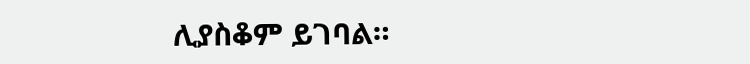ሊያስቆም ይገባል።